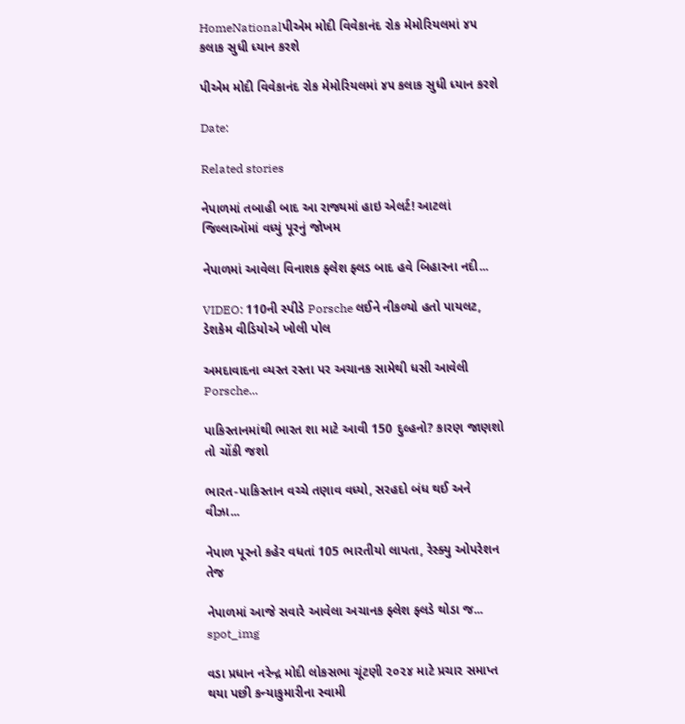HomeNationalપીએમ મોદી વિવેકાનંદ રોક મેમોરિયલમાં ૪૫ કલાક સુધી ધ્યાન કરશે

પીએમ મોદી વિવેકાનંદ રોક મેમોરિયલમાં ૪૫ કલાક સુધી ધ્યાન કરશે

Date:

Related stories

નેપાળમાં તબાહી બાદ આ રાજ્યમાં હાઇ એલર્ટ! આટલાં જિલ્લાઑમાં વધ્યું પૂરનું જોખમ

નેપાળમાં આવેલા વિનાશક ફ્લેશ ફ્લડ બાદ હવે બિહારના નદી...

VIDEO: 110ની સ્પીડે Porsche લઈને નીકળ્યો હતો પાયલટ, ડેશકેમ વીડિયોએ ખોલી પોલ

અમદાવાદના વ્યસ્ત રસ્તા પર અચાનક સામેથી ધસી આવેલી Porsche...

પાકિસ્તાનમાંથી ભારત શા માટે આવી 150 દુલ્હનો? કારણ જાણશો તો ચોંકી જશો

ભારત-પાકિસ્તાન વચ્ચે તણાવ વધ્યો, સરહદો બંધ થઈ અને વીઝા...

નેપાળ પૂરનો કહેર વધતાં 105 ભારતીયો લાપતા, રેસ્ક્યુ ઓપરેશન તેજ

નેપાળમાં આજે સવારે આવેલા અચાનક ફ્લેશ ફ્લડે થોડા જ...
spot_img

વડા પ્રધાન નરેન્દ્ર મોદી લોકસભા ચૂંટણી ૨૦૨૪ માટે પ્રચાર સમાપ્ત થયા પછી કન્યાકુમારીના સ્વામી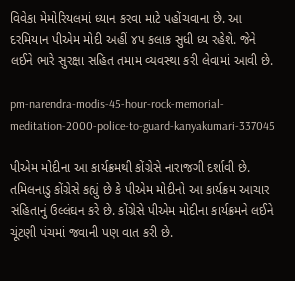વિવેકા મેમોરિયલમાં ધ્યાન કરવા માટે પહોંચવાના છે. આ દરમિયાન પીએમ મોદી અહીં ૪૫ કલાક સુધી ધ્ય રહેશે. જેને લઈને ભારે સુરક્ષા સહિત તમામ વ્યવસ્થા કરી લેવામાં આવી છે.

pm-narendra-modis-45-hour-rock-memorial-meditation-2000-police-to-guard-kanyakumari-337045

પીએમ મોદીના આ કાર્યક્રમથી કોંગ્રેસે નારાજગી દર્શાવી છે. તમિલનાડુ કોંગ્રેસે કહ્યું છે કે પીએમ મોદીનો આ કાર્યક્રમ આચાર સંહિતાનું ઉલ્લંઘન કરે છે. કોંગ્રેસે પીએમ મોદીના કાર્યક્રમને લઈને ચૂંટણી પંચમાં જવાની પણ વાત કરી છે.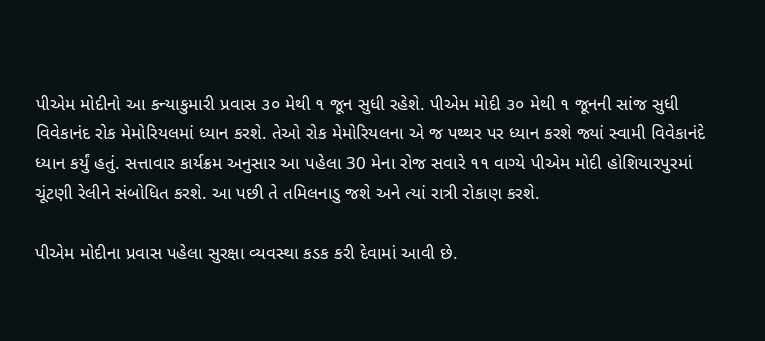પીએમ મોદીનો આ કન્યાકુમારી પ્રવાસ ૩૦ મેથી ૧ જૂન સુધી રહેશે. પીએમ મોદી ૩૦ મેથી ૧ જૂનની સાંજ સુધી વિવેકાનંદ રોક મેમોરિયલમાં ધ્યાન કરશે. તેઓ રોક મેમોરિયલના એ જ પથ્થર પર ધ્યાન કરશે જ્યાં સ્વામી વિવેકાનંદે ધ્યાન કર્યું હતું. સત્તાવાર કાર્યક્રમ અનુસાર આ પહેલા 30 મેના રોજ સવારે ૧૧ વાગ્યે પીએમ મોદી હોશિયારપુરમાં ચૂંટણી રેલીને સંબોધિત કરશે. આ પછી તે તમિલનાડુ જશે અને ત્યાં રાત્રી રોકાણ કરશે.

પીએમ મોદીના પ્રવાસ પહેલા સુરક્ષા વ્યવસ્થા કડક કરી દેવામાં આવી છે.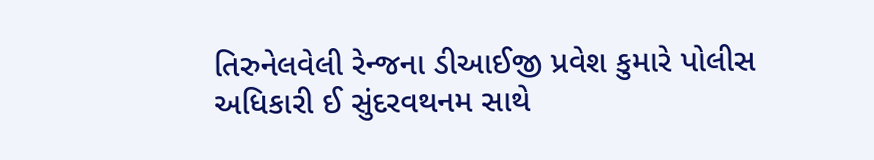તિરુનેલવેલી રેન્જના ડીઆઈજી પ્રવેશ કુમારે પોલીસ અધિકારી ઈ સુંદરવથનમ સાથે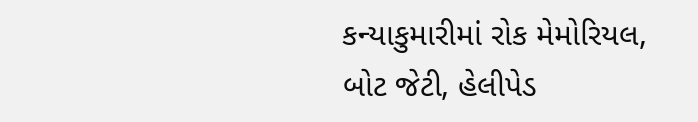કન્યાકુમારીમાં રોક મેમોરિયલ, બોટ જેટી, હેલીપેડ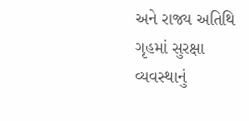અને રાજ્ય અતિથિ ગૃહમાં સુરક્ષા વ્યવસ્થાનું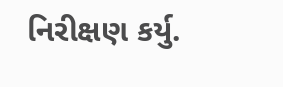નિરીક્ષણ કર્યુ.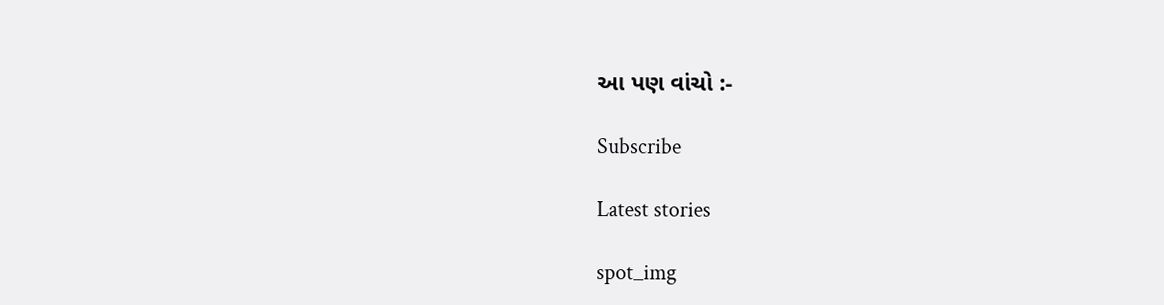આ પણ વાંચો :-

Subscribe

Latest stories

spot_img